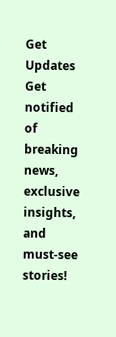Get Updates
Get notified of breaking news, exclusive insights, and must-see stories!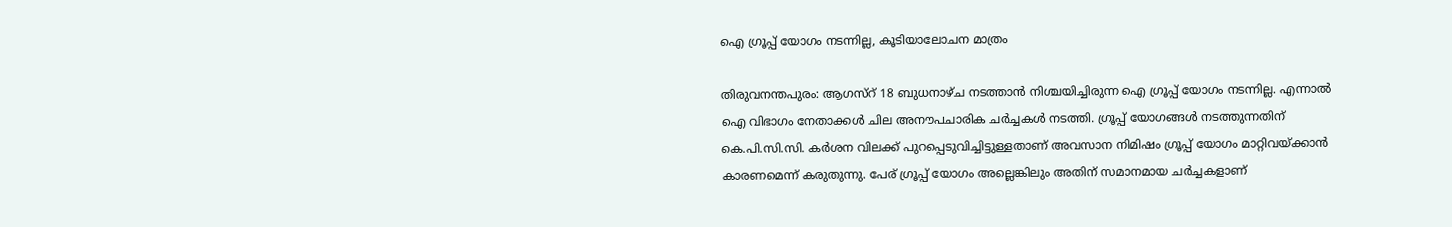ഐ ഗ്രൂപ്പ് യോഗം നടന്നില്ല, കൂടിയാലോചന മാത്രം

തിരുവനന്തപുരം: ആഗസ്റ് 18 ബുധനാഴ്ച നടത്താന്‍ നിശ്ചയിച്ചിരുന്ന ഐ ഗ്രൂപ്പ് യോഗം നടന്നില്ല. എന്നാല്‍ ഐ വിഭാഗം നേതാക്കള്‍ ചില അനൗപചാരിക ചര്‍ച്ചകള്‍ നടത്തി. ഗ്രൂപ്പ് യോഗങ്ങള്‍ നടത്തുന്നതിന് കെ.പി.സി.സി. കര്‍ശന വിലക്ക് പുറപ്പെടുവിച്ചിട്ടുള്ളതാണ് അവസാന നിമിഷം ഗ്രൂപ്പ് യോഗം മാറ്റിവയ്ക്കാന്‍ കാരണമെന്ന് കരുതുന്നു. പേര് ഗ്രൂപ്പ് യോഗം അല്ലെങ്കിലും അതിന് സമാനമായ ചര്‍ച്ചകളാണ്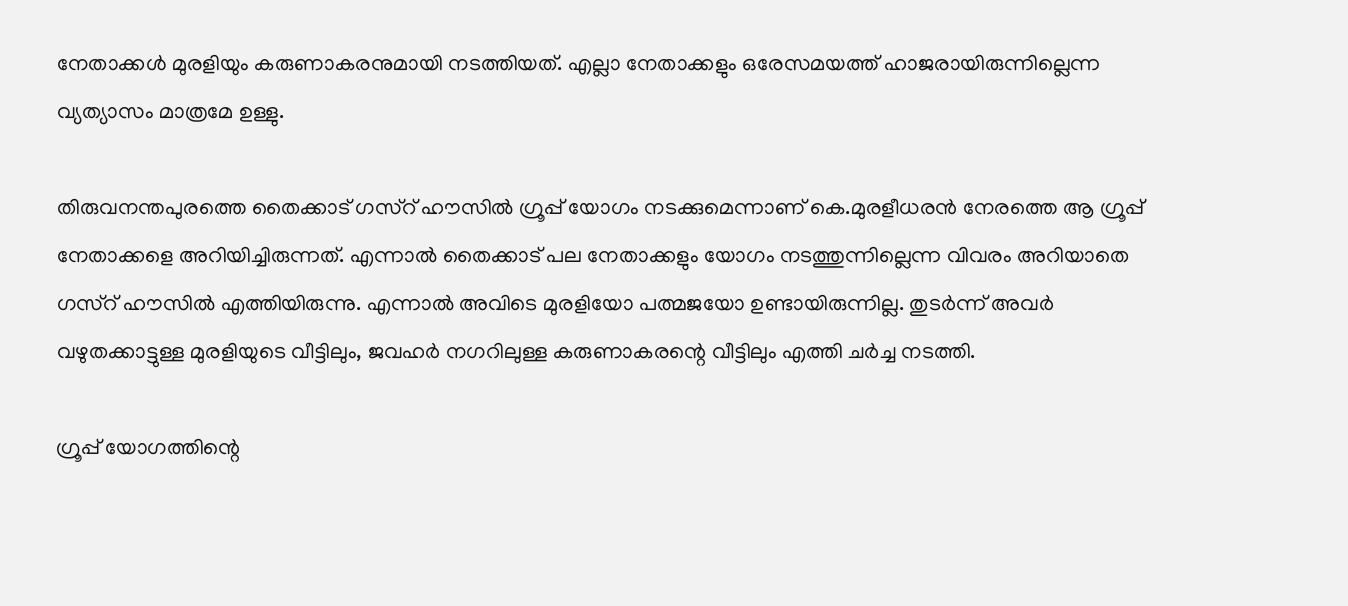നേതാക്കള്‍ മുരളിയും കരുണാകരനുമായി നടത്തിയത്. എല്ലാ നേതാക്കളും ഒരേസമയത്ത് ഹാജരായിരുന്നില്ലെന്ന വ്യത്യാസം മാത്രമേ ഉള്ളു.

തിരുവനന്തപുരത്തെ തൈക്കാട് ഗസ്റ് ഹൗസില്‍ ഗ്രൂപ്പ് യോഗം നടക്കുമെന്നാണ് കെ.മുരളീധരന്‍ നേരത്തെ ആ ഗ്രൂപ്പ് നേതാക്കളെ അറിയിച്ചിരുന്നത്. എന്നാല്‍ തൈക്കാട് പല നേതാക്കളും യോഗം നടത്തുന്നില്ലെന്ന വിവരം അറിയാതെ ഗസ്റ് ഹൗസില്‍ എത്തിയിരുന്നു. എന്നാല്‍ അവിടെ മുരളിയോ പത്മജയോ ഉണ്ടായിരുന്നില്ല. തുടര്‍ന്ന് അവര്‍ വഴുതക്കാട്ടുള്ള മുരളിയുടെ വീട്ടിലും, ജവഹര്‍ നഗറിലുള്ള കരുണാകരന്റെ വീട്ടിലും എത്തി ചര്‍ച്ച നടത്തി.

ഗ്രൂപ്പ് യോഗത്തിന്റെ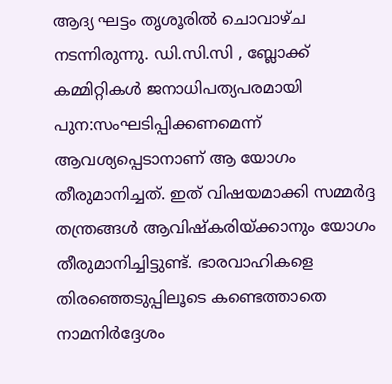ആദ്യ ഘട്ടം തൃശൂരില്‍ ചൊവാഴ്ച നടന്നിരുന്നു. ഡി.സി.സി , ബ്ലോക്ക് കമ്മിറ്റികള്‍ ജനാധിപത്യപരമായി പുന:സംഘടിപ്പിക്കണമെന്ന് ആവശ്യപ്പെടാനാണ് ആ യോഗം തീരുമാനിച്ചത്. ഇത് വിഷയമാക്കി സമ്മര്‍ദ്ദ തന്ത്രങ്ങള്‍ ആവിഷ്കരിയ്ക്കാനും യോഗം തീരുമാനിച്ചിട്ടുണ്ട്. ഭാരവാഹികളെ തിരഞ്ഞെടുപ്പിലൂടെ കണ്ടെത്താതെ നാമനിര്‍ദ്ദേശം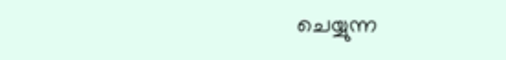ചെയ്യുന്ന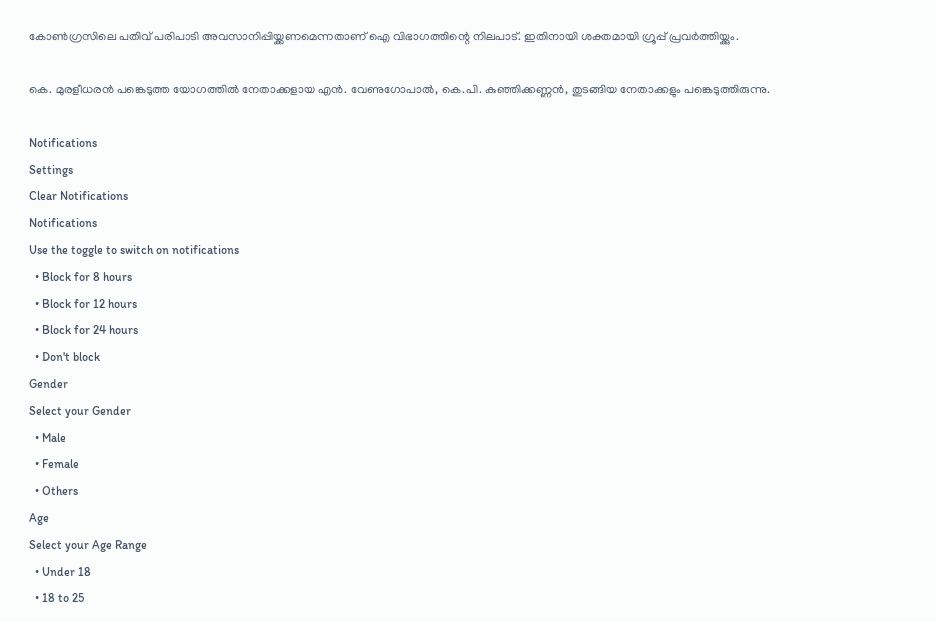കോണ്‍ഗ്രസിലെ പതിവ് പരിപാടി അവസാനിപ്പിയ്ക്കണമെന്നതാണ് ഐ വിഭാഗത്തിന്റെ നിലപാട്. ഇതിനായി ശക്തമായി ഗ്രൂപ്പ് പ്രവര്‍ത്തിയ്ക്കും.

കെ. മുരളീധരന്‍ പങ്കെടുത്ത യോഗത്തില്‍ നേതാക്കളായ എന്‍. വേണുഗോപാല്‍, കെ.പി. കുഞ്ഞിക്കണ്ണന്‍, തുടങ്ങിയ നേതാക്കളും പങ്കെടുത്തിരുന്നു.

Notifications
Settings
Clear Notifications
Notifications
Use the toggle to switch on notifications
  • Block for 8 hours
  • Block for 12 hours
  • Block for 24 hours
  • Don't block
Gender
Select your Gender
  • Male
  • Female
  • Others
Age
Select your Age Range
  • Under 18
  • 18 to 25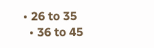• 26 to 35
  • 36 to 45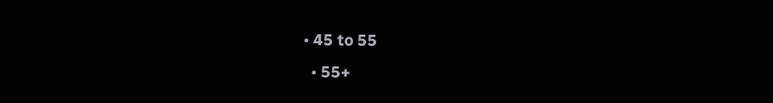• 45 to 55
  • 55+